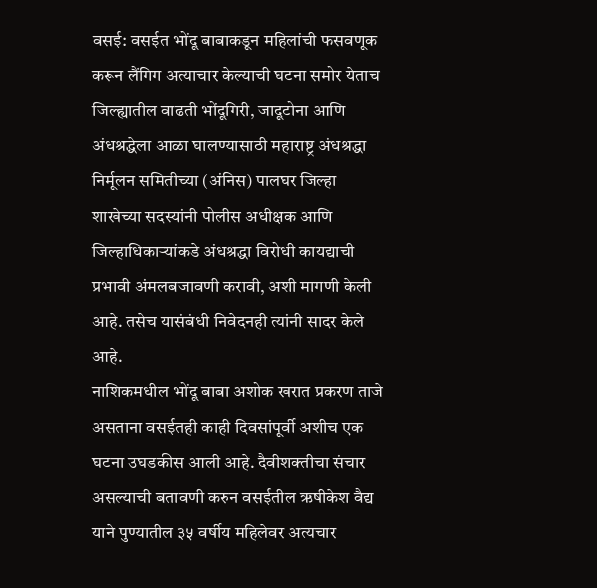वसई: वसईत भोंदू बाबाकडून महिलांची फसवणूक करून लैंगिग अत्याचार केल्याची घटना समोर येताच जिल्ह्यातील वाढती भोंदूगिरी, जादूटोना आणि अंधश्रद्धेला आळा घालण्यासाठी महाराष्ट्र अंधश्रद्धा निर्मूलन समितीच्या (अंनिस) पालघर जिल्हा शाखेच्या सदस्यांनी पोलीस अधीक्षक आणि जिल्हाधिकाऱ्यांकडे अंधश्रद्धा विरोधी कायद्याची प्रभावी अंमलबजावणी करावी, अशी मागणी केली आहे. तसेच यासंबंधी निवेदनही त्यांनी सादर केले आहे.
नाशिकमधील भोंदू बाबा अशोक खरात प्रकरण ताजे असताना वसईतही काही दिवसांपूर्वी अशीच एक घटना उघडकीस आली आहे. दैवीशक्तीचा संचार असल्याची बतावणी करुन वसईतील ऋषीकेश वैद्य याने पुण्यातील ३५ वर्षीय महिलेवर अत्यचार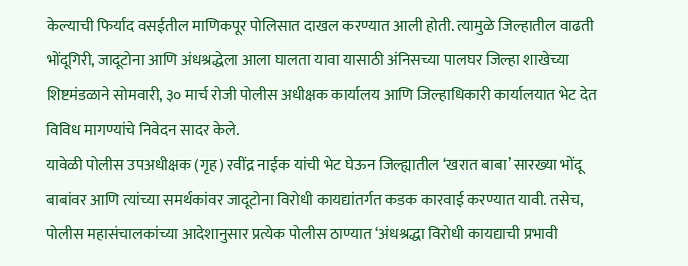केल्याची फिर्याद वसईतील माणिकपूर पोलिसात दाखल करण्यात आली होती. त्यामुळे जिल्हातील वाढती भोंदूगिरी, जादूटोना आणि अंधश्रद्धेला आला घालता यावा यासाठी अंनिसच्या पालघर जिल्हा शाखेच्या शिष्टमंडळाने सोमवारी, ३० मार्च रोजी पोलीस अधीक्षक कार्यालय आणि जिल्हाधिकारी कार्यालयात भेट देत विविध मागण्यांचे निवेदन सादर केले.
यावेळी पोलीस उपअधीक्षक (गृह) रवींद्र नाईक यांची भेट घेऊन जिल्ह्यातील ‘खरात बाबा’ सारख्या भोंदू बाबांवर आणि त्यांच्या समर्थकांवर जादूटोना विरोधी कायद्यांतर्गत कडक कारवाई करण्यात यावी. तसेच, पोलीस महासंचालकांच्या आदेशानुसार प्रत्येक पोलीस ठाण्यात ‘अंधश्रद्धा विरोधी कायद्याची प्रभावी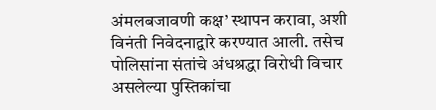अंमलबजावणी कक्ष’ स्थापन करावा, अशी विनंती निवेदनाद्वारे करण्यात आली. तसेच पोलिसांना संतांचे अंधश्रद्धा विरोधी विचार असलेल्या पुस्तिकांचा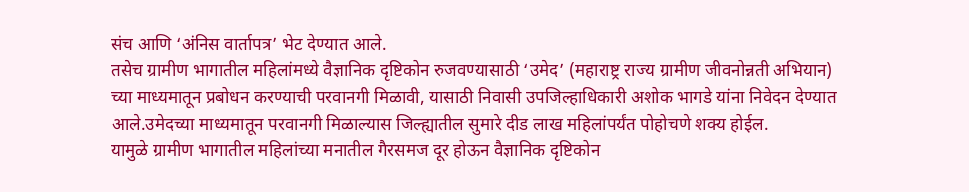संच आणि ‘अंनिस वार्तापत्र’ भेट देण्यात आले.
तसेच ग्रामीण भागातील महिलांमध्ये वैज्ञानिक दृष्टिकोन रुजवण्यासाठी ‘उमेद’ (महाराष्ट्र राज्य ग्रामीण जीवनोन्नती अभियान) च्या माध्यमातून प्रबोधन करण्याची परवानगी मिळावी, यासाठी निवासी उपजिल्हाधिकारी अशोक भागडे यांना निवेदन देण्यात आले.उमेदच्या माध्यमातून परवानगी मिळाल्यास जिल्ह्यातील सुमारे दीड लाख महिलांपर्यंत पोहोचणे शक्य होईल.
यामुळे ग्रामीण भागातील महिलांच्या मनातील गैरसमज दूर होऊन वैज्ञानिक दृष्टिकोन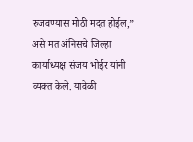रुजवण्यास मोठी मदत होईल,” असे मत अंनिसचे जिल्हा कार्याध्यक्ष संजय भोईर यांनी व्यक्त केले. यावेळी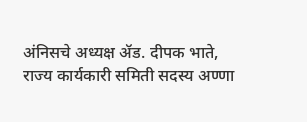अंनिसचे अध्यक्ष ॲड. दीपक भाते, राज्य कार्यकारी समिती सदस्य अण्णा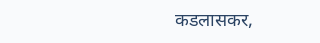कडलासकर,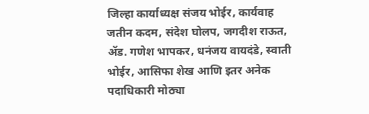जिल्हा कार्याध्यक्ष संजय भोईर, कार्यवाह जतीन कदम, संदेश घोलप, जगदीश राऊत, ॲड. गणेश भापकर, धनंजय वायदंडे, स्वाती भोईर, आसिफा शेख आणि इतर अनेक पदाधिकारी मोठ्या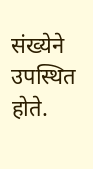संख्येने उपस्थित होते.